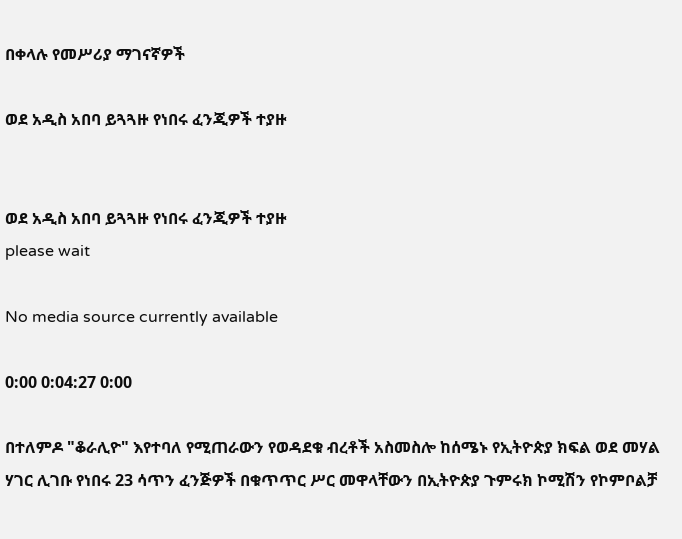በቀላሉ የመሥሪያ ማገናኛዎች

ወደ አዲስ አበባ ይጓጓዙ የነበሩ ፈንጂዎች ተያዙ


ወደ አዲስ አበባ ይጓጓዙ የነበሩ ፈንጂዎች ተያዙ
please wait

No media source currently available

0:00 0:04:27 0:00

በተለምዶ "ቆራሊዮ" እየተባለ የሚጠራውን የወዳደቁ ብረቶች አስመስሎ ከሰሜኑ የኢትዮጵያ ክፍል ወደ መሃል ሃገር ሊገቡ የነበሩ 23 ሳጥን ፈንጅዎች በቁጥጥር ሥር መዋላቸውን በኢትዮጵያ ጉምሩክ ኮሚሽን የኮምቦልቻ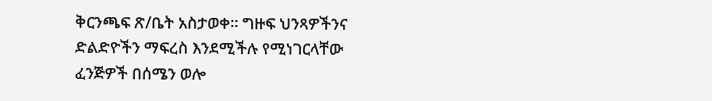ቅርንጫፍ ጽ/ቤት አስታወቀ፡፡ ግዙፍ ህንጻዎችንና ድልድዮችን ማፍረስ እንደሚችሉ የሚነገርላቸው ፈንጅዎች በሰሜን ወሎ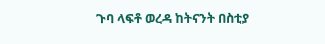ጉባ ላፍቶ ወረዳ ከትናንት በስቲያ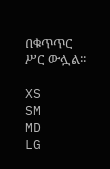በቁጥጥር ሥር ውሏል፡፡

XS
SM
MD
LG